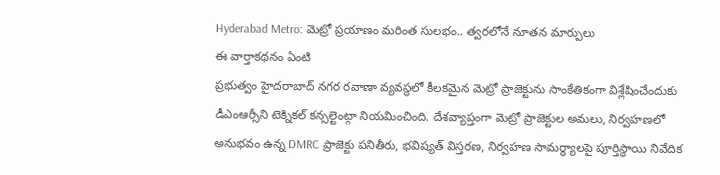Hyderabad Metro: మెట్రో ప్రయాణం మరింత సులభం.. త్వరలోనే నూతన మార్పులు
ఈ వార్తాకథనం ఏంటి
ప్రభుత్వం హైదరాబాద్ నగర రవాణా వ్యవస్థలో కీలకమైన మెట్రో ప్రాజెక్టును సాంకేతికంగా విశ్లేషించేందుకు డీఎంఆర్సీని టెక్నికల్ కన్సల్టెంట్గా నియమించింది. దేశవ్యాప్తంగా మెట్రో ప్రాజెక్టుల అమలు, నిర్వహణలో అనుభవం ఉన్న DMRC ప్రాజెక్టు పనితీరు, భవిష్యత్ విస్తరణ, నిర్వహణ సామర్థ్యాలపై పూర్తిస్థాయి నివేదిక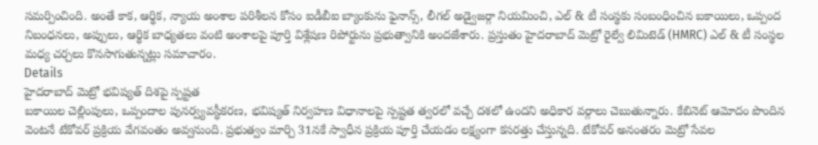సమర్పించింది. అంతే కాక, ఆర్థిక, న్యాయ అంశాల పరిశీలన కోసం ఐడీబీఐ బ్యాంకును ఫైనాన్స్, లీగల్ అడ్వైజర్గా నియమించి, ఎల్ & టీ సంస్థకు సంబంధించిన బకాయిలు, ఒప్పంద నిబంధనలు, అప్పులు, ఆర్థిక బాధ్యతలు వంటి అంశాలపై పూర్తి విశ్లేషణ రిపోర్టును ప్రభుత్వానికి అందజేశారు. ప్రస్తుతం హైదరాబాద్ మెట్రో రైల్వే లిమిటెడ్ (HMRC) ఎల్ & టీ సంస్థల మధ్య చర్చలు కొనసాగుతున్నట్లు సమాచారం.
Details
హైదరాబాద్ మెట్రో భవిష్యత్ దిశపై స్పష్టత
బకాయిల చెల్లింపులు, ఒప్పందాల పునర్వ్యవస్థీకరణ, భవిష్యత్ నిర్వహణ విధానాలపై స్పష్టత త్వరలో వచ్చే దశలో ఉందని అధికార వర్గాలు చెబుతున్నారు. కేబినెట్ ఆమోదం పొందిన వెంటనే టేకోవర్ ప్రక్రియ వేగవంతం అవ్వనుంది. ప్రభుత్వం మార్చి 31నకే స్వాధీన ప్రక్రియ పూర్తి చేయడం లక్ష్యంగా కసరత్తు చేస్తున్నది. టేకోవర్ అనంతరం మెట్రో సేవల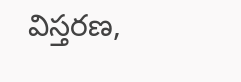విస్తరణ,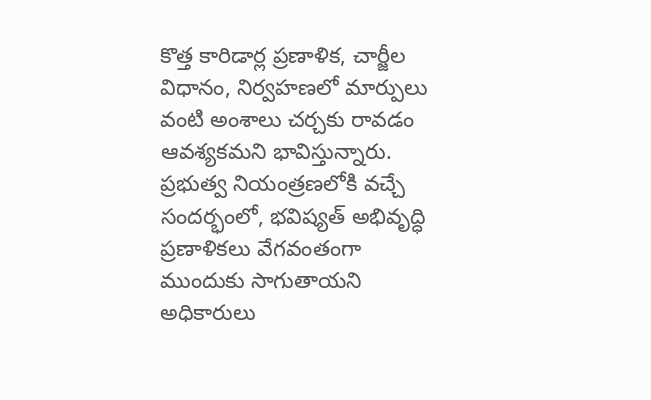కొత్త కారిడార్ల ప్రణాళిక, చార్జీల విధానం, నిర్వహణలో మార్పులు వంటి అంశాలు చర్చకు రావడం ఆవశ్యకమని భావిస్తున్నారు. ప్రభుత్వ నియంత్రణలోకి వచ్చే సందర్భంలో, భవిష్యత్ అభివృద్ధి ప్రణాళికలు వేగవంతంగా ముందుకు సాగుతాయని అధికారులు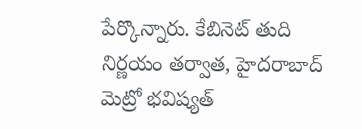పేర్కొన్నారు. కేబినెట్ తుది నిర్ణయం తర్వాత, హైదరాబాద్ మెట్రో భవిష్యత్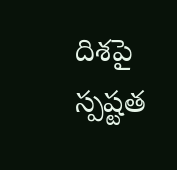దిశపై స్పష్టత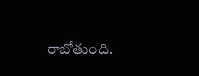రాబోతుంది.